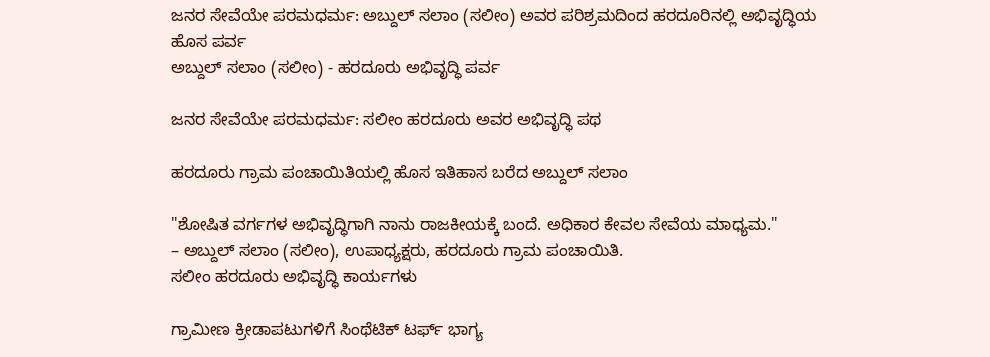ಜನರ ಸೇವೆಯೇ ಪರಮಧರ್ಮ: ಅಬ್ದುಲ್ ಸಲಾಂ (ಸಲೀಂ) ಅವರ ಪರಿಶ್ರಮದಿಂದ ಹರದೂರಿನಲ್ಲಿ ಅಭಿವೃದ್ಧಿಯ ಹೊಸ ಪರ್ವ
ಅಬ್ದುಲ್ ಸಲಾಂ (ಸಲೀಂ) - ಹರದೂರು ಅಭಿವೃದ್ಧಿ ಪರ್ವ

ಜನರ ಸೇವೆಯೇ ಪರಮಧರ್ಮ: ಸಲೀಂ ಹರದೂರು ಅವರ ಅಭಿವೃದ್ಧಿ ಪಥ

ಹರದೂರು ಗ್ರಾಮ ಪಂಚಾಯಿತಿಯಲ್ಲಿ ಹೊಸ ಇತಿಹಾಸ ಬರೆದ ಅಬ್ದುಲ್ ಸಲಾಂ

"ಶೋಷಿತ ವರ್ಗಗಳ ಅಭಿವೃದ್ಧಿಗಾಗಿ ನಾನು ರಾಜಕೀಯಕ್ಕೆ ಬಂದೆ. ಅಧಿಕಾರ ಕೇವಲ ಸೇವೆಯ ಮಾಧ್ಯಮ."
– ಅಬ್ದುಲ್ ಸಲಾಂ (ಸಲೀಂ), ಉಪಾಧ್ಯಕ್ಷರು, ಹರದೂರು ಗ್ರಾಮ ಪಂಚಾಯಿತಿ.
ಸಲೀಂ ಹರದೂರು ಅಭಿವೃದ್ಧಿ ಕಾರ್ಯಗಳು

ಗ್ರಾಮೀಣ ಕ್ರೀಡಾಪಟುಗಳಿಗೆ ಸಿಂಥೆಟಿಕ್ ಟರ್ಫ್ ಭಾಗ್ಯ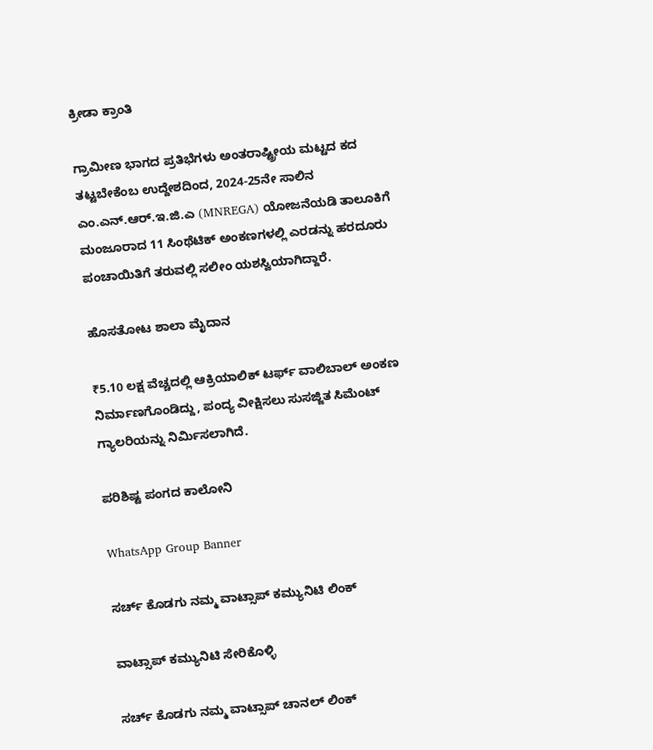ಕ್ರೀಡಾ ಕ್ರಾಂತಿ

ಗ್ರಾಮೀಣ ಭಾಗದ ಪ್ರತಿಭೆಗಳು ಅಂತರಾಷ್ಟ್ರೀಯ ಮಟ್ಟದ ಕದ ತಟ್ಟಬೇಕೆಂಬ ಉದ್ದೇಶದಿಂದ, 2024-25ನೇ ಸಾಲಿನ ಎಂ.ಎನ್.ಆರ್.ಇ.ಜಿ.ಎ (MNREGA) ಯೋಜನೆಯಡಿ ತಾಲೂಕಿಗೆ ಮಂಜೂರಾದ 11 ಸಿಂಥೆಟಿಕ್ ಅಂಕಣಗಳಲ್ಲಿ ಎರಡನ್ನು ಹರದೂರು ಪಂಚಾಯಿತಿಗೆ ತರುವಲ್ಲಿ ಸಲೀಂ ಯಶಸ್ವಿಯಾಗಿದ್ದಾರೆ.

ಹೊಸತೋಟ ಶಾಲಾ ಮೈದಾನ

₹5.10 ಲಕ್ಷ ವೆಚ್ಚದಲ್ಲಿ ಆಕ್ರಿಯಾಲಿಕ್ ಟರ್ಫ್ ವಾಲಿಬಾಲ್ ಅಂಕಣ ನಿರ್ಮಾಣಗೊಂಡಿದ್ದು, ಪಂದ್ಯ ವೀಕ್ಷಿಸಲು ಸುಸಜ್ಜಿತ ಸಿಮೆಂಟ್ ಗ್ಯಾಲರಿಯನ್ನು ನಿರ್ಮಿಸಲಾಗಿದೆ.

ಪರಿಶಿಷ್ಟ ಪಂಗದ ಕಾಲೋನಿ

WhatsApp Group Banner

ಸರ್ಚ್‌ ಕೊಡಗು ನಮ್ಮ ವಾಟ್ಸಾಪ್‌ ಕಮ್ಯುನಿಟಿ ಲಿಂಕ್‌

ವಾಟ್ಸಾಪ್ ಕಮ್ಯುನಿಟಿ ಸೇರಿಕೊಳ್ಳಿ

ಸರ್ಚ್‌ ಕೊಡಗು ನಮ್ಮ ವಾಟ್ಸಾಪ್‌ ಚಾನಲ್‌ ಲಿಂಕ್‌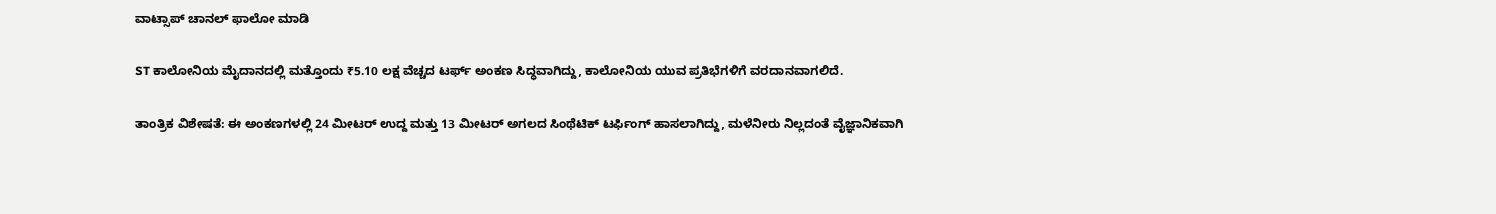ವಾಟ್ಸಾಪ್ ಚಾನಲ್‌ ಫಾಲೋ ಮಾಡಿ

ST ಕಾಲೋನಿಯ ಮೈದಾನದಲ್ಲಿ ಮತ್ತೊಂದು ₹5.10 ಲಕ್ಷ ವೆಚ್ಚದ ಟರ್ಫ್ ಅಂಕಣ ಸಿದ್ಧವಾಗಿದ್ದು, ಕಾಲೋನಿಯ ಯುವ ಪ್ರತಿಭೆಗಳಿಗೆ ವರದಾನವಾಗಲಿದೆ.

ತಾಂತ್ರಿಕ ವಿಶೇಷತೆ: ಈ ಅಂಕಣಗಳಲ್ಲಿ 24 ಮೀಟರ್ ಉದ್ದ ಮತ್ತು 13 ಮೀಟರ್ ಅಗಲದ ಸಿಂಥೆಟಿಕ್ ಟರ್ಫಿಂಗ್ ಹಾಸಲಾಗಿದ್ದು, ಮಳೆನೀರು ನಿಲ್ಲದಂತೆ ವೈಜ್ಞಾನಿಕವಾಗಿ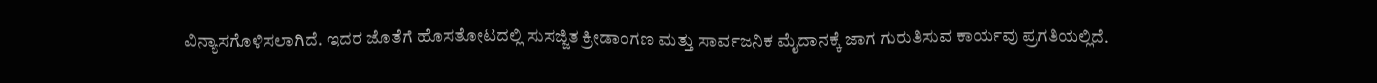ವಿನ್ಯಾಸಗೊಳಿಸಲಾಗಿದೆ. ಇದರ ಜೊತೆಗೆ ಹೊಸತೋಟದಲ್ಲಿ ಸುಸಜ್ಜಿತ ಕ್ರೀಡಾಂಗಣ ಮತ್ತು ಸಾರ್ವಜನಿಕ ಮೈದಾನಕ್ಕೆ ಜಾಗ ಗುರುತಿಸುವ ಕಾರ್ಯವು ಪ್ರಗತಿಯಲ್ಲಿದೆ.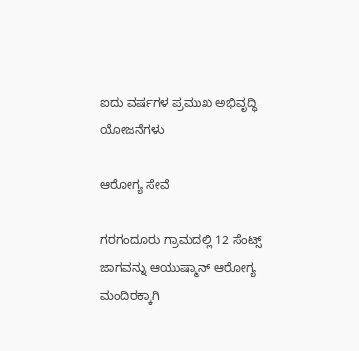ಐದು ವರ್ಷಗಳ ಪ್ರಮುಖ ಅಭಿವೃದ್ಧಿ ಯೋಜನೆಗಳು

ಆರೋಗ್ಯ ಸೇವೆ

ಗರಗಂದೂರು ಗ್ರಾಮದಲ್ಲಿ 12 ಸೆಂಟ್ಸ್ ಜಾಗವನ್ನು ಆಯುಷ್ಮಾನ್ ಆರೋಗ್ಯ ಮಂದಿರಕ್ಕಾಗಿ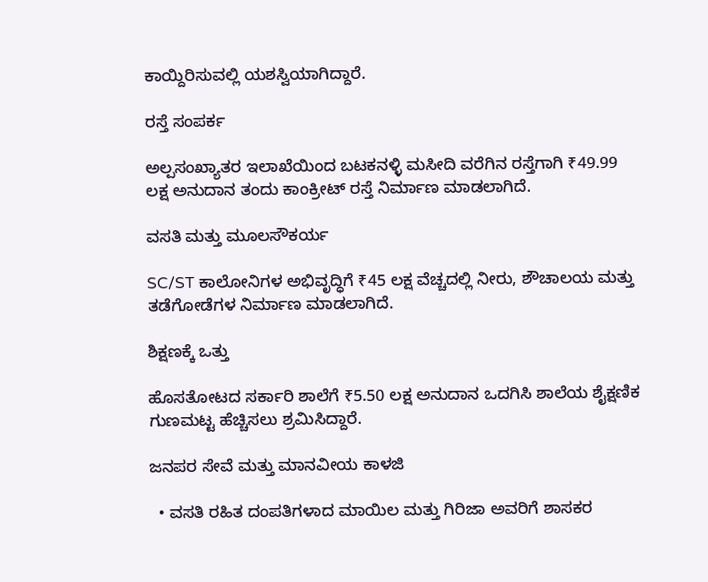ಕಾಯ್ದಿರಿಸುವಲ್ಲಿ ಯಶಸ್ವಿಯಾಗಿದ್ದಾರೆ.

ರಸ್ತೆ ಸಂಪರ್ಕ

ಅಲ್ಪಸಂಖ್ಯಾತರ ಇಲಾಖೆಯಿಂದ ಬಟಕನಳ್ಳಿ ಮಸೀದಿ ವರೆಗಿನ ರಸ್ತೆಗಾಗಿ ₹49.99 ಲಕ್ಷ ಅನುದಾನ ತಂದು ಕಾಂಕ್ರೀಟ್ ರಸ್ತೆ ನಿರ್ಮಾಣ ಮಾಡಲಾಗಿದೆ.

ವಸತಿ ಮತ್ತು ಮೂಲಸೌಕರ್ಯ

SC/ST ಕಾಲೋನಿಗಳ ಅಭಿವೃದ್ಧಿಗೆ ₹45 ಲಕ್ಷ ವೆಚ್ಚದಲ್ಲಿ ನೀರು, ಶೌಚಾಲಯ ಮತ್ತು ತಡೆಗೋಡೆಗಳ ನಿರ್ಮಾಣ ಮಾಡಲಾಗಿದೆ.

ಶಿಕ್ಷಣಕ್ಕೆ ಒತ್ತು

ಹೊಸತೋಟದ ಸರ್ಕಾರಿ ಶಾಲೆಗೆ ₹5.50 ಲಕ್ಷ ಅನುದಾನ ಒದಗಿಸಿ ಶಾಲೆಯ ಶೈಕ್ಷಣಿಕ ಗುಣಮಟ್ಟ ಹೆಚ್ಚಿಸಲು ಶ್ರಮಿಸಿದ್ದಾರೆ.

ಜನಪರ ಸೇವೆ ಮತ್ತು ಮಾನವೀಯ ಕಾಳಜಿ

  • ವಸತಿ ರಹಿತ ದಂಪತಿಗಳಾದ ಮಾಯಿಲ ಮತ್ತು ಗಿರಿಜಾ ಅವರಿಗೆ ಶಾಸಕರ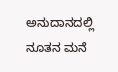ಅನುದಾನದಲ್ಲಿ ನೂತನ ಮನೆ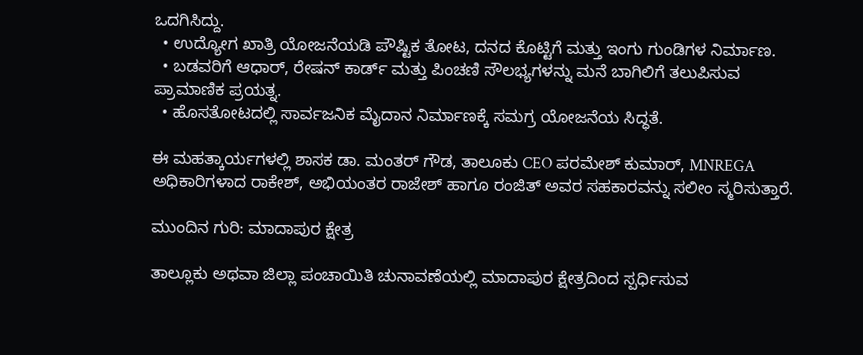ಒದಗಿಸಿದ್ದು.
  • ಉದ್ಯೋಗ ಖಾತ್ರಿ ಯೋಜನೆಯಡಿ ಪೌಷ್ಟಿಕ ತೋಟ, ದನದ ಕೊಟ್ಟಿಗೆ ಮತ್ತು ಇಂಗು ಗುಂಡಿಗಳ ನಿರ್ಮಾಣ.
  • ಬಡವರಿಗೆ ಆಧಾರ್, ರೇಷನ್ ಕಾರ್ಡ್ ಮತ್ತು ಪಿಂಚಣಿ ಸೌಲಭ್ಯಗಳನ್ನು ಮನೆ ಬಾಗಿಲಿಗೆ ತಲುಪಿಸುವ ಪ್ರಾಮಾಣಿಕ ಪ್ರಯತ್ನ.
  • ಹೊಸತೋಟದಲ್ಲಿ ಸಾರ್ವಜನಿಕ ಮೈದಾನ ನಿರ್ಮಾಣಕ್ಕೆ ಸಮಗ್ರ ಯೋಜನೆಯ ಸಿದ್ಧತೆ.

ಈ ಮಹತ್ಕಾರ್ಯಗಳಲ್ಲಿ ಶಾಸಕ ಡಾ. ಮಂತರ್ ಗೌಡ, ತಾಲೂಕು CEO ಪರಮೇಶ್ ಕುಮಾರ್, MNREGA ಅಧಿಕಾರಿಗಳಾದ ರಾಕೇಶ್, ಅಭಿಯಂತರ ರಾಜೇಶ್ ಹಾಗೂ ರಂಜಿತ್ ಅವರ ಸಹಕಾರವನ್ನು ಸಲೀಂ ಸ್ಮರಿಸುತ್ತಾರೆ.

ಮುಂದಿನ ಗುರಿ: ಮಾದಾಪುರ ಕ್ಷೇತ್ರ

ತಾಲ್ಲೂಕು ಅಥವಾ ಜಿಲ್ಲಾ ಪಂಚಾಯಿತಿ ಚುನಾವಣೆಯಲ್ಲಿ ಮಾದಾಪುರ ಕ್ಷೇತ್ರದಿಂದ ಸ್ಪರ್ಧಿಸುವ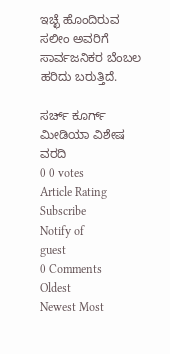ಇಚ್ಛೆ ಹೊಂದಿರುವ ಸಲೀಂ ಅವರಿಗೆ ಸಾರ್ವಜನಿಕರ ಬೆಂಬಲ ಹರಿದು ಬರುತ್ತಿದೆ.

ಸರ್ಚ್‌ ಕೂರ್ಗ್ ಮೀಡಿಯಾ ವಿಶೇಷ ವರದಿ
0 0 votes
Article Rating
Subscribe
Notify of
guest
0 Comments
Oldest
Newest Most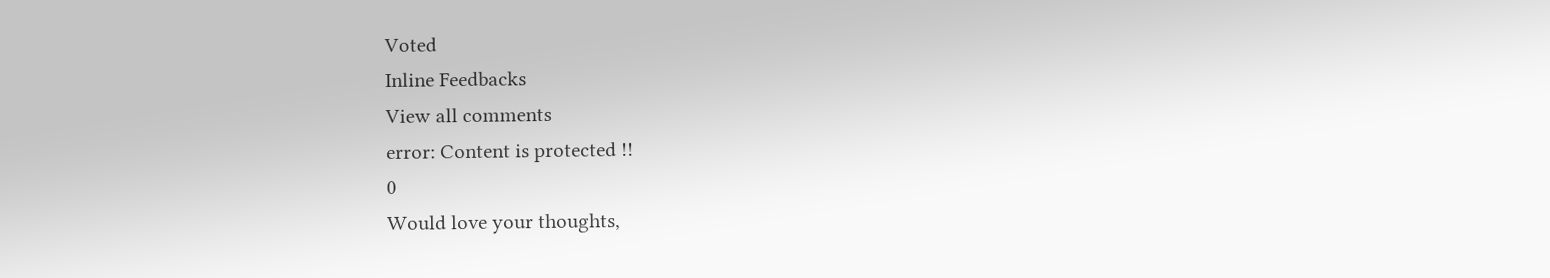Voted
Inline Feedbacks
View all comments
error: Content is protected !!
0
Would love your thoughts,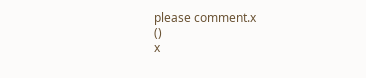please comment.x
()
x